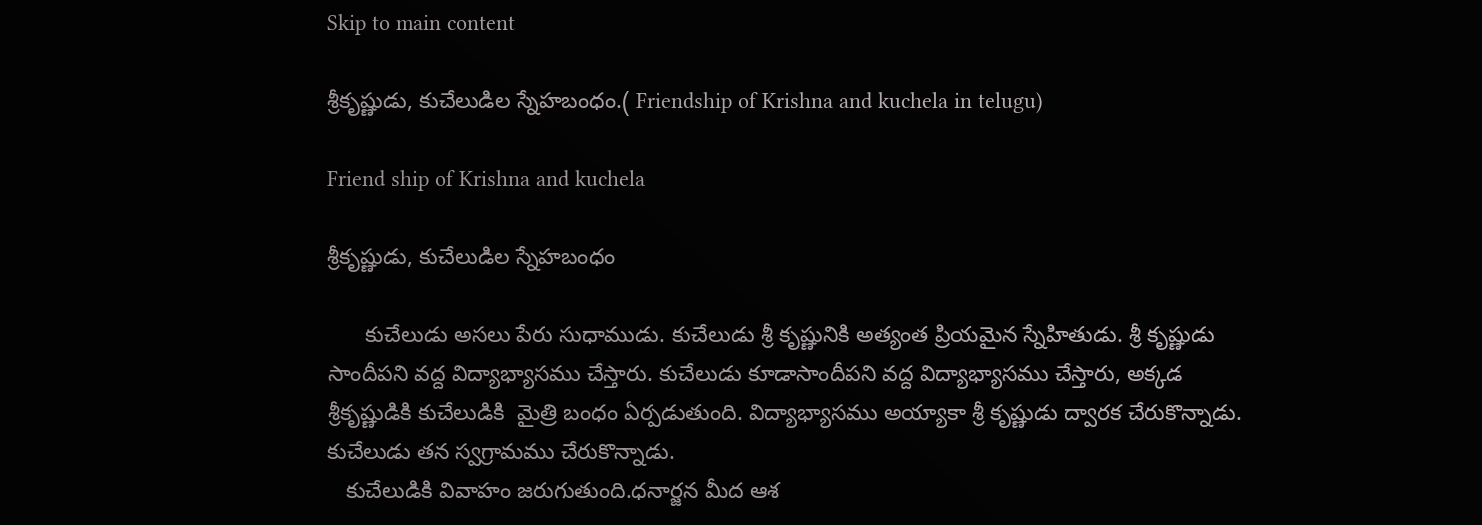Skip to main content

శ్రీకృష్ణుడు, కుచేలుడిల స్నేహబంధం.( Friendship of Krishna and kuchela in telugu)

Friend ship of Krishna and kuchela

శ్రీకృష్ణుడు, కుచేలుడిల స్నేహబంధం

      కుచేలుడు అసలు పేరు సుధాముడు. కుచేలుడు శ్రీ కృష్ణునికి అత్యంత ప్రియమైన స్నేహితుడు. శ్రీ కృష్ణుడు సాందీపని వద్ద విద్యాభ్యాసము చేస్తారు. కుచేలుడు కూడాసాందీపని వద్ద విద్యాభ్యాసము చేస్తారు, అక్కడ శ్రీకృష్ణుడికి కుచేలుడికి  మైత్రి బంధం ఏర్పడుతుంది. విద్యాభ్యాసము అయ్యాకా శ్రీ కృష్ణుడు ద్వారక చేరుకొన్నాడు. కుచేలుడు తన స్వగ్రామము చేరుకొన్నాడు.
   కుచేలుడికి వివాహం జరుగుతుంది.ధనార్జన మీద ఆశ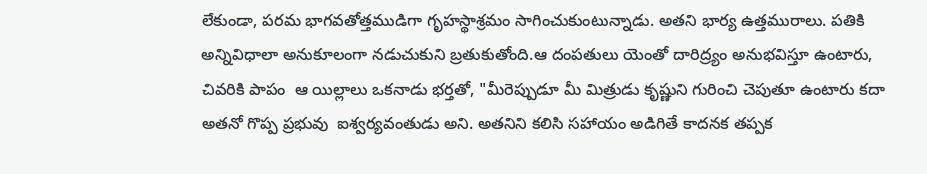లేకుండా, పరమ భాగవతోత్తముడిగా గృహస్థాశ్రమం సాగించుకుంటున్నాడు. అతని భార్య ఉత్తమురాలు. పతికి అన్నివిధాలా అనుకూలంగా నడుచుకుని బ్రతుకుతోంది.ఆ దంపతులు యెంతో దారిద్ర్యం అనుభవిస్తూ ఉంటారు, చివరికి పాపం  ఆ యిల్లాలు ఒకనాడు భర్తతో, "మీరెప్పుడూ మీ మిత్రుడు కృష్ణుని గురించి చెపుతూ ఉంటారు కదా అతనో గొప్ప ప్రభువు  ఐశ్వర్యవంతుడు అని. అతనిని కలిసి సహాయం అడిగితే కాదనక తప్పక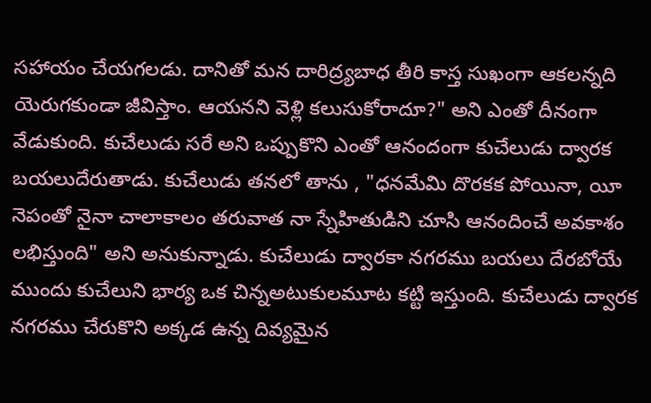సహాయం చేయగలడు. దానితో మన దారిద్ర్యబాధ తీరి కాస్త సుఖంగా ఆకలన్నది యెరుగకుండా జీవిస్తాం. ఆయనని వెళ్లి కలుసుకోరాదూ?" అని ఎంతో దీనంగా వేడుకుంది. కుచేలుడు సరే అని ఒప్పుకొని ఎంతో ఆనందంగా కుచేలుడు ద్వారక బయలుదేరుతాడు. కుచేలుడు తనలో తాను , "ధనమేమి దొరకక పోయినా, యీ నెపంతో నైనా చాలాకాలం తరువాత నా స్నేహితుడిని చూసి ఆనందించే అవకాశం లభిస్తుంది" అని అనుకున్నాడు. కుచేలుడు ద్వారకా నగరము బయలు దేరబోయే ముందు కుచేలుని భార్య ఒక చిన్నఅటుకులమూట కట్టి ఇస్తుంది. కుచేలుడు ద్వారక నగరము చేరుకొని అక్కడ ఉన్న దివ్యమైన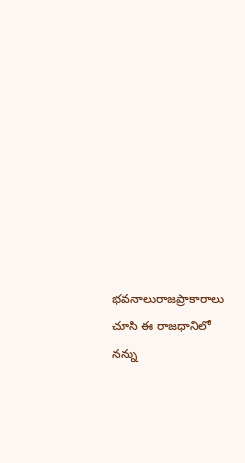భవనాలురాజప్రాకారాలు చూసి ఈ రాజధానిలో నన్ను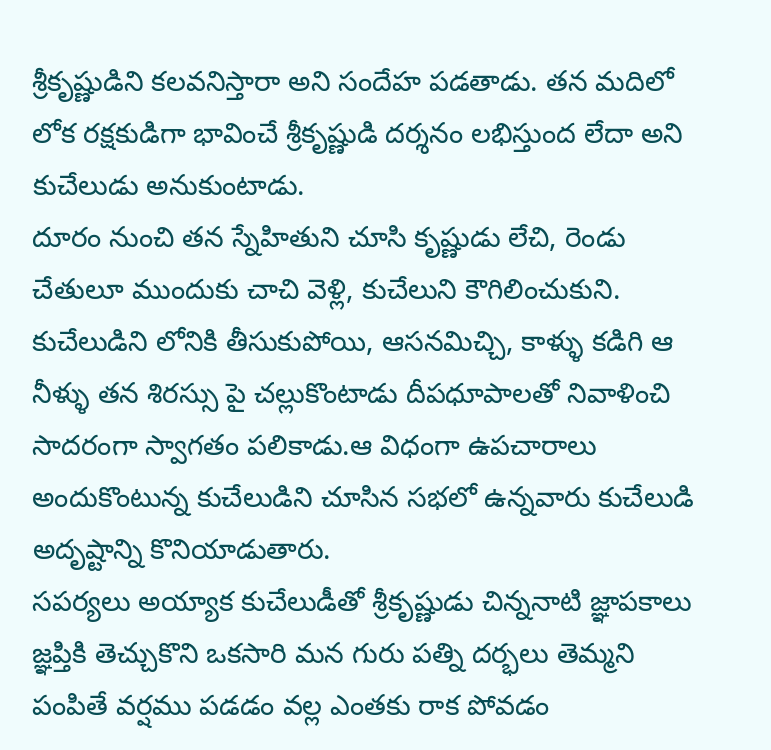శ్రీకృష్ణుడిని కలవనిస్తారా అని సందేహ పడతాడు. తన మదిలో లోక రక్షకుడిగా భావించే శ్రీకృష్ణుడి దర్శనం లభిస్తుంద లేదా అని కుచేలుడు అనుకుంటాడు.
దూరం నుంచి తన స్నేహితుని చూసి కృష్ణుడు లేచి, రెండు చేతులూ ముందుకు చాచి వెళ్లి, కుచేలుని కౌగిలించుకుని. కుచేలుడిని లోనికి తీసుకుపోయి, ఆసనమిచ్చి, కాళ్ళు కడిగి ఆ నీళ్ళు తన శిరస్సు పై చల్లుకొంటాడు దీపధూపాలతో నివాళించి సాదరంగా స్వాగతం పలికాడు.ఆ విధంగా ఉపచారాలు అందుకొంటున్న కుచేలుడిని చూసిన సభలో ఉన్నవారు కుచేలుడి అదృష్టాన్ని కొనియాడుతారు.
సపర్యలు అయ్యాక కుచేలుడీతో శ్రీకృష్ణుడు చిన్ననాటి జ్ఞాపకాలు జ్ఞప్తికి తెచ్చుకొని ఒకసారి మన గురు పత్ని దర్భలు తెమ్మని పంపితే వర్షము పడడం వల్ల ఎంతకు రాక పోవడం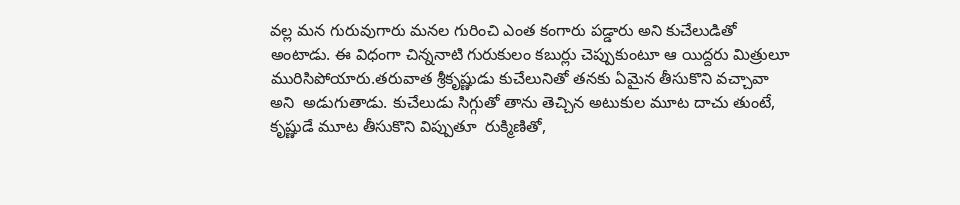వల్ల మన గురువుగారు మనల గురించి ఎంత కంగారు పడ్డారు అని కుచేలుడితో అంటాడు. ఈ విధంగా చిన్ననాటి గురుకులం కబుర్లు చెప్పుకుంటూ ఆ యిద్దరు మిత్రులూ మురిసిపోయారు.తరువాత శ్రీకృష్ణుడు కుచేలునితో తనకు ఏమైన తీసుకొని వచ్చావా అని  అడుగుతాడు. కుచేలుడు సిగ్గుతో తాను తెచ్చిన అటుకుల మూట దాచు తుంటే, కృష్ణుడే మూట తీసుకొని విప్పుతూ  రుక్మిణితో,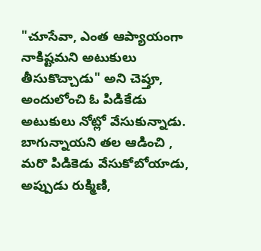"చూసేవా, ఎంత ఆప్యాయంగా నాకిష్టమని అటుకులు తీసుకొచ్చాడు" అని చెప్తూ, అందులోంచి ఓ పిడికేడు అటుకులు నోట్లో వేసుకున్నాడు. బాగున్నాయని తల ఆడించి , మరొ పిడికెడు వేసుకోబోయాడు,  అప్పుడు రుక్మిణి,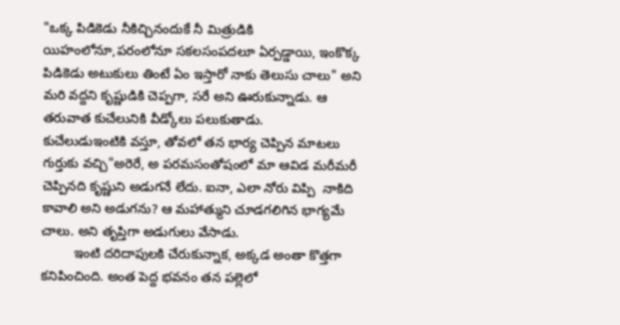"ఒక్క పిడికెడు నీకిచ్చినందుకే నీ మిత్రుడికి యిహంలోనూ,పరంలోనూ సకలసంపదలూ ఏర్పడ్డాయి, ఇంకొక్క  పిడికెడు అటుకులు తింటే ఏం ఇస్తారో నాకు తెలుసు చాలు" అని మరి వద్దని కృష్ణుడికి చెప్పగా, సరే అని ఊరుకున్నాడు. ఆ తరువాత కుచేలునికి వీడ్కోలు పలుకుతాడు.
కుచేలుడుఇంటికి వస్తూ, తోవలో తన భార్య చెప్పిన మాటలు గుర్తుకు వచ్చి"అరెరే, అ పరమసంతోషంలో మా ఆవిడ మరీమరీ చెప్పినది కృష్ణుని అడుగనే లేదు. ఐనా, ఎలా నోరు విప్పి  నాకిది కావాలి అని అడుగను? ఆ మహాత్ముని చూడగలిగిన భాగ్యమే చాలు. అని తృప్తిగా అడుగులు వేసాడు.
         ఇంటి దరిదాపులకి చేరుకున్నాక, అక్కడ అంతా కొత్తగా కనిపించింది. అంత పెద్ద భవనం తన పల్లెలో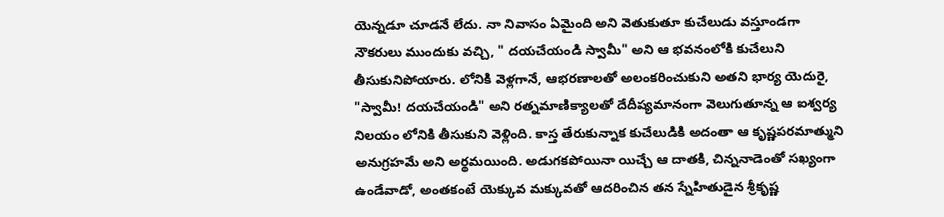యెన్నడూ చూడనే లేదు. నా నివాసం ఏమైంది అని వెతుకుతూ కుచేలుడు వస్తూండగా నౌకరులు ముందుకు వచ్చి, " దయచేయండి స్వామీ" అని ఆ భవనంలోకి కుచేలుని తీసుకునిపోయారు. లోనికి వెళ్లగానే, ఆభరణాలతో అలంకరించుకుని అతని భార్య యెదురై, "స్వామీ! దయచేయండి" అని రత్నమాణిక్యాలతో దేదీప్యమానంగా వెలుగుతూన్న ఆ ఐశ్వర్య నిలయం లోనికి తీసుకుని వెళ్లింది. కాస్త తేరుకున్నాక కుచేలుడికి అదంతా ఆ కృష్ణపరమాత్ముని అనుగ్రహమే అని అర్థమయింది. అడుగకపోయినా యిచ్చే ఆ దాతకి, చిన్ననాడెంతో సఖ్యంగా ఉండేవాడో, అంతకంటే యెక్కువ మక్కువతో ఆదరించిన తన స్నేహితుడైన శ్రీకృష్ణ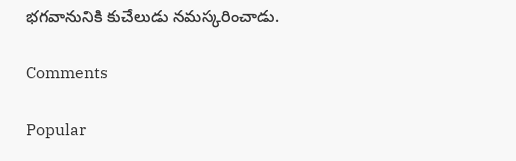భగవానునికి కుచేలుడు నమస్కరించాడు.

Comments

Popular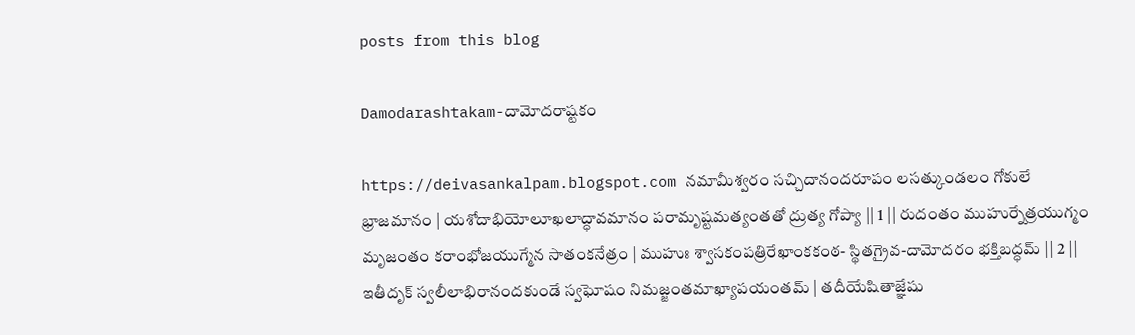posts from this blog

Damodarashtakam-దామోదరాష్టకం

https://deivasankalpam.blogspot.com నమామీశ్వరం సచ్చిదానందరూపం లసత్కుండలం గోకులే భ్రాజమానం | యశోదాభియోలూఖలాద్ధావమానం పరామృష్టమత్యంతతో ద్రుత్య గోప్యా || 1 || రుదంతం ముహుర్నేత్రయుగ్మం మృజంతం కరాంభోజయుగ్మేన సాతంకనేత్రం | ముహుః శ్వాసకంపత్రిరేఖాంకకంఠ- స్థితగ్రైవ-దామోదరం భక్తిబద్ధమ్ || 2 || ఇతీదృక్ స్వలీలాభిరానందకుండే స్వఘోషం నిమజ్జంతమాఖ్యాపయంతమ్ | తదీయేషితాజ్ఞేషు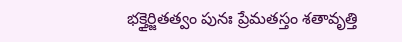భక్తైర్జితత్వం పునః ప్రేమతస్తం శతావృత్తి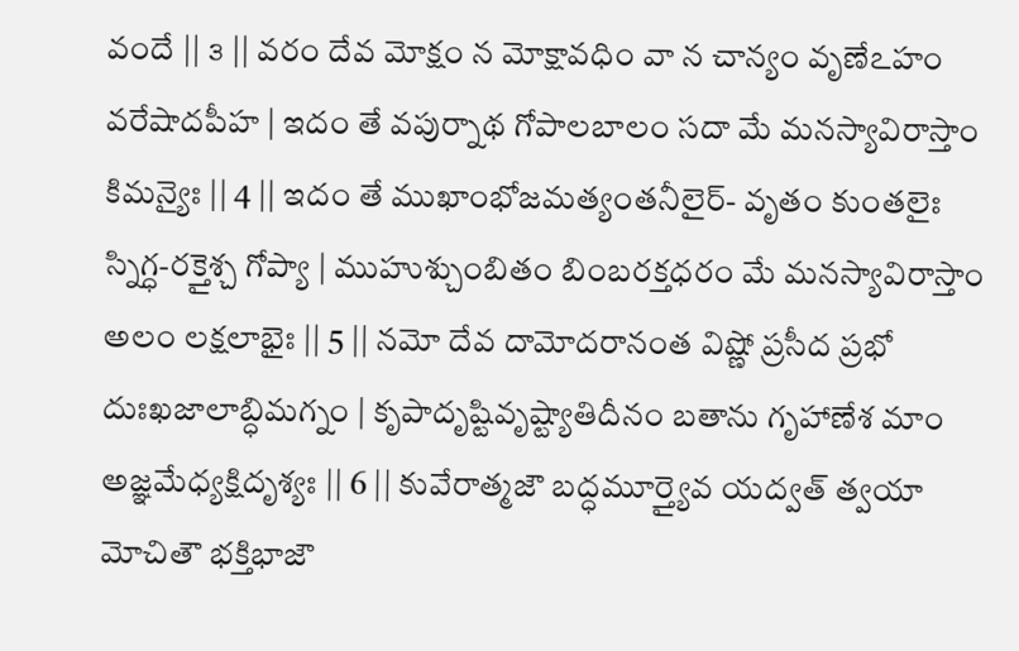వందే || ౩ || వరం దేవ మోక్షం న మోక్షావధిం వా న చాన్యం వృణేఽహం వరేషాదపీహ | ఇదం తే వపుర్నాథ గోపాలబాలం సదా మే మనస్యావిరాస్తాం కిమన్యైః || 4 || ఇదం తే ముఖాంభోజమత్యంతనీలైర్- వృతం కుంతలైః స్నిగ్ధ-రక్తైశ్చ గోప్యా | ముహుశ్చుంబితం బింబరక్తధరం మే మనస్యావిరాస్తాం అలం లక్షలాభైః || 5 || నమో దేవ దామోదరానంత విష్ణో ప్రసీద ప్రభో దుఃఖజాలాబ్ధిమగ్నం | కృపాదృష్టివృష్ట్యాతిదీనం బతాను గృహాణేశ మాం అజ్ఞమేధ్యక్షిదృశ్యః || 6 || కువేరాత్మజౌ బద్ధమూర్త్యైవ యద్వత్ త్వయా మోచితౌ భక్తిభాజౌ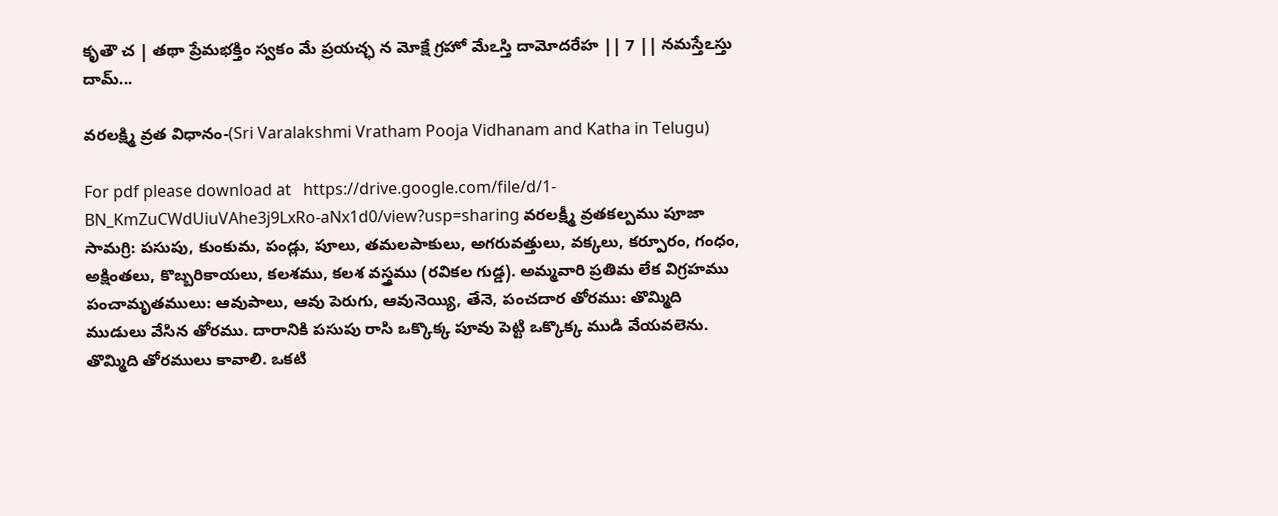కృతౌ చ | తథా ప్రేమభక్తిం స్వకం మే ప్రయచ్ఛ న మోక్షే గ్రహో మేఽస్తి దామోదరేహ || 7 || నమస్తేఽస్తు దామ్...

వరలక్ష్మి వ్రత విధానం-(Sri Varalakshmi Vratham Pooja Vidhanam and Katha in Telugu)

For pdf please download at   https://drive.google.com/file/d/1-BN_KmZuCWdUiuVAhe3j9LxRo-aNx1d0/view?usp=sharing వరలక్ష్మీ వ్రతకల్పము పూజా సామగ్రి: పసుపు, కుంకుమ, పండ్లు, పూలు, తమలపాకులు, అగరువత్తులు, వక్కలు, కర్పూరం, గంధం, అక్షింతలు, కొబ్బరికాయలు, కలశము, కలశ వస్త్రము (రవికల గుడ్డ). అమ్మవారి ప్రతిమ లేక విగ్రహము పంచామృతములు: ఆవుపాలు, ఆవు పెరుగు, ఆవునెయ్యి, తేనె, పంచదార తోరము: తొమ్మిది ముడులు వేసిన తోరము. దారానికి పసుపు రాసి ఒక్కొక్క పూవు పెట్టి ఒక్కొక్క ముడి వేయవలెను. తొమ్మిది తోరములు కావాలి. ఒకటి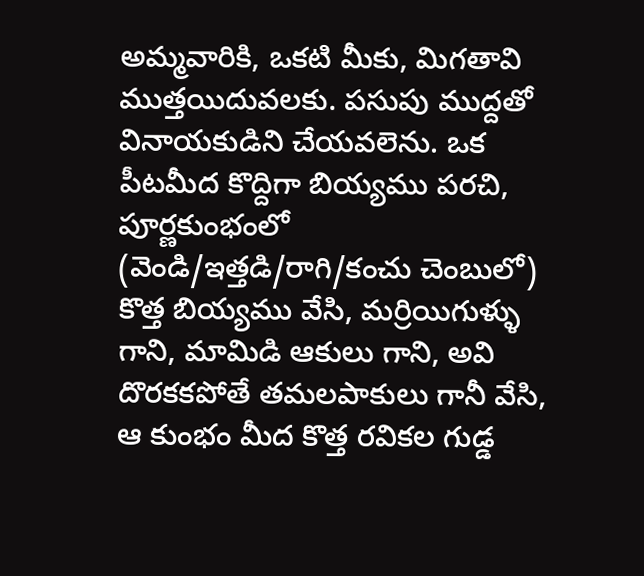అమ్మవారికి, ఒకటి మీకు, మిగతావి ముత్తయిదువలకు. పసుపు ముద్దతో వినాయకుడిని చేయవలెను. ఒక పీటమీద కొద్దిగా బియ్యము పరచి, పూర్ణకుంభంలో (వెండి/ఇత్తడి/రాగి/కంచు చెంబులో) కొత్త బియ్యము వేసి, మర్రియిగుళ్ళు గాని, మామిడి ఆకులు గాని, అవి దొరకకపోతే తమలపాకులు గానీ వేసి, ఆ కుంభం మీద కొత్త రవికల గుడ్డ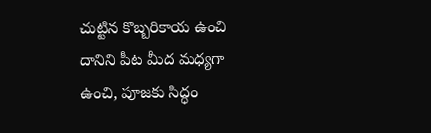చుట్టిన కొబ్బరికాయ ఉంచి దానిని పీట మీద మధ్యగా ఉంచి, పూజకు సిద్ధం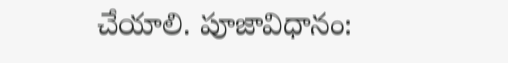చేయాలి. పూజావిధానం: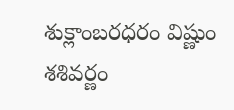శుక్లాంబరధరం విష్ణుం శశివర్ణం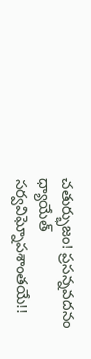చతుర్భుజం! ప్రసన్నవదనం ధ్యాయేత్ సర్వవిఘ్నోపశాంతయే!!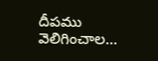దీపము వెలిగించాల...